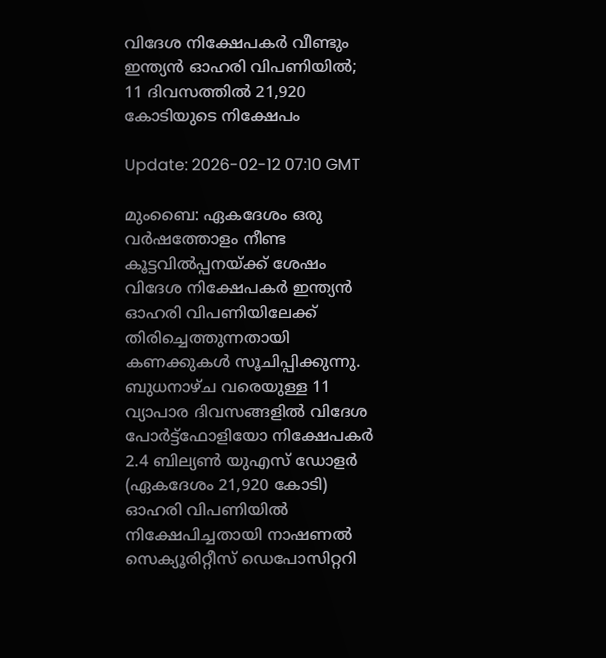വിദേശ നിക്ഷേപകര്‍ വീണ്ടും ഇന്ത്യന്‍ ഓഹരി വിപണിയില്‍; 11 ദിവസത്തില്‍ 21,920 കോടിയുടെ നിക്ഷേപം

Update: 2026-02-12 07:10 GMT

മുംബൈ: ഏകദേശം ഒരു വര്‍ഷത്തോളം നീണ്ട കൂട്ടവില്‍പ്പനയ്ക്ക് ശേഷം വിദേശ നിക്ഷേപകര്‍ ഇന്ത്യന്‍ ഓഹരി വിപണിയിലേക്ക് തിരിച്ചെത്തുന്നതായി കണക്കുകള്‍ സൂചിപ്പിക്കുന്നു. ബുധനാഴ്ച വരെയുള്ള 11 വ്യാപാര ദിവസങ്ങളില്‍ വിദേശ പോര്‍ട്ട്‌ഫോളിയോ നിക്ഷേപകര്‍ 2.4 ബില്യണ്‍ യുഎസ് ഡോളര്‍ (ഏകദേശം 21,920 കോടി) ഓഹരി വിപണിയില്‍ നിക്ഷേപിച്ചതായി നാഷണല്‍ സെക്യൂരിറ്റീസ് ഡെപോസിറ്ററി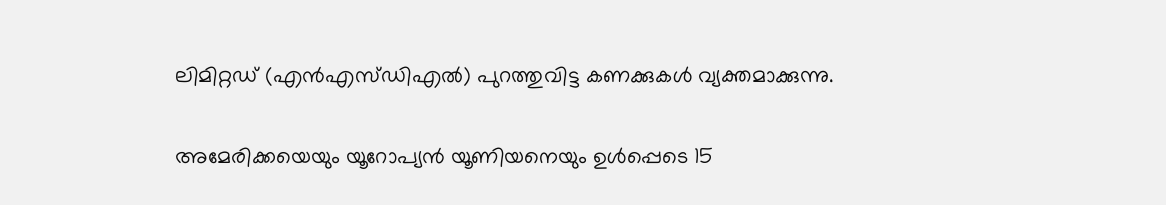ലിമിറ്റഡ് (എന്‍എസ്ഡിഎല്‍) പുറത്തുവിട്ട കണക്കുകള്‍ വ്യക്തമാക്കുന്നു.

അമേരിക്കയെയും യൂറോപ്യന്‍ യൂണിയനെയും ഉള്‍പ്പെടെ 15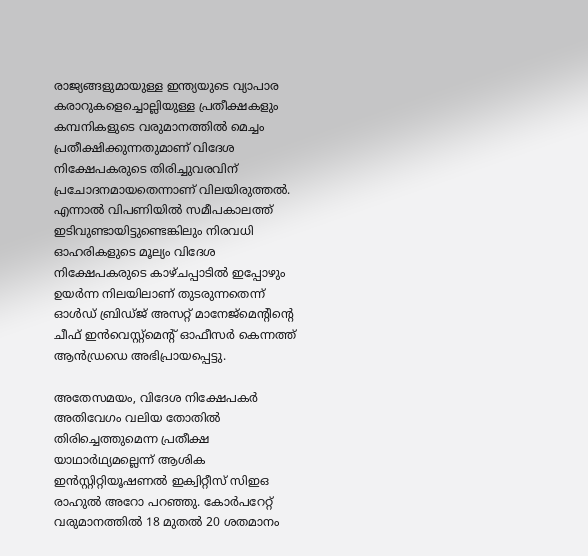രാജ്യങ്ങളുമായുള്ള ഇന്ത്യയുടെ വ്യാപാര കരാറുകളെച്ചൊല്ലിയുള്ള പ്രതീക്ഷകളും കമ്പനികളുടെ വരുമാനത്തില്‍ മെച്ചം പ്രതീക്ഷിക്കുന്നതുമാണ് വിദേശ നിക്ഷേപകരുടെ തിരിച്ചുവരവിന് പ്രചോദനമായതെന്നാണ് വിലയിരുത്തല്‍. എന്നാല്‍ വിപണിയില്‍ സമീപകാലത്ത് ഇടിവുണ്ടായിട്ടുണ്ടെങ്കിലും നിരവധി ഓഹരികളുടെ മൂല്യം വിദേശ നിക്ഷേപകരുടെ കാഴ്ചപ്പാടില്‍ ഇപ്പോഴും ഉയര്‍ന്ന നിലയിലാണ് തുടരുന്നതെന്ന് ഓള്‍ഡ് ബ്രിഡ്ജ് അസറ്റ് മാനേജ്‌മെന്റിന്റെ ചീഫ് ഇന്‍വെസ്റ്റ്‌മെന്റ് ഓഫീസര്‍ കെന്നത്ത് ആന്‍ഡ്രഡെ അഭിപ്രായപ്പെട്ടു.

അതേസമയം, വിദേശ നിക്ഷേപകര്‍ അതിവേഗം വലിയ തോതില്‍ തിരിച്ചെത്തുമെന്ന പ്രതീക്ഷ യാഥാര്‍ഥ്യമല്ലെന്ന് ആശിക ഇന്‍സ്റ്റിറ്റിയൂഷണല്‍ ഇക്വിറ്റീസ് സിഇഒ രാഹുല്‍ അറോ പറഞ്ഞു. കോര്‍പറേറ്റ് വരുമാനത്തില്‍ 18 മുതല്‍ 20 ശതമാനം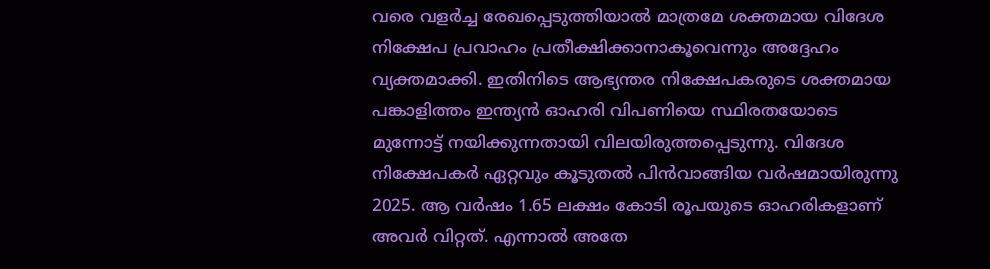വരെ വളര്‍ച്ച രേഖപ്പെടുത്തിയാല്‍ മാത്രമേ ശക്തമായ വിദേശ നിക്ഷേപ പ്രവാഹം പ്രതീക്ഷിക്കാനാകൂവെന്നും അദ്ദേഹം വ്യക്തമാക്കി. ഇതിനിടെ ആഭ്യന്തര നിക്ഷേപകരുടെ ശക്തമായ പങ്കാളിത്തം ഇന്ത്യന്‍ ഓഹരി വിപണിയെ സ്ഥിരതയോടെ മുന്നോട്ട് നയിക്കുന്നതായി വിലയിരുത്തപ്പെടുന്നു. വിദേശ നിക്ഷേപകര്‍ ഏറ്റവും കൂടുതല്‍ പിന്‍വാങ്ങിയ വര്‍ഷമായിരുന്നു 2025. ആ വര്‍ഷം 1.65 ലക്ഷം കോടി രൂപയുടെ ഓഹരികളാണ് അവര്‍ വിറ്റത്. എന്നാല്‍ അതേ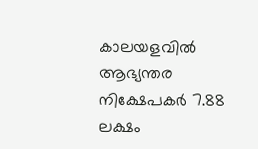കാലയളവില്‍ ആഭ്യന്തര നിക്ഷേപകര്‍ 7.88 ലക്ഷം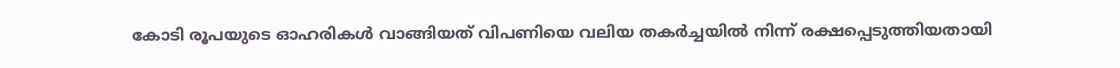കോടി രൂപയുടെ ഓഹരികള്‍ വാങ്ങിയത് വിപണിയെ വലിയ തകര്‍ച്ചയില്‍ നിന്ന് രക്ഷപ്പെടുത്തിയതായി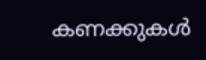കണക്കുകള്‍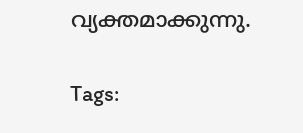വ്യക്തമാക്കുന്നു.

Tags: